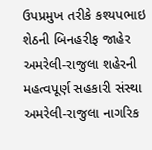ઉપપ્રમુખ તરીકે કશ્યપભાઇ શેઠની બિનહરીફ જાહેર
અમરેલી-રાજુલા શહેરની મહત્વપૂર્ણ સહકારી સંસ્થા અમરેલી-રાજુલા નાગરિક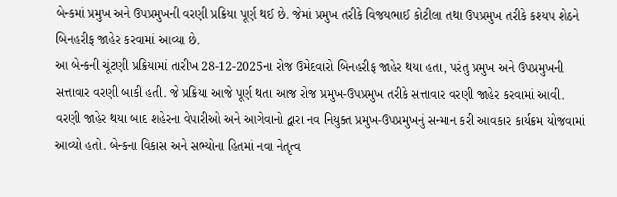બેન્કમાં પ્રમુખ અને ઉપપ્રમુખની વરણી પ્રક્રિયા પૂર્ણ થઈ છે. જેમાં પ્રમુખ તરીકે વિજયભાઈ કોટીલા તથા ઉપપ્રમુખ તરીકે કશ્યપ શેઠને બિનહરીફ જાહેર કરવામાં આવ્યા છે.
આ બેન્કની ચૂંટણી પ્રક્રિયામાં તારીખ 28-12-2025ના રોજ ઉમેદવારો બિનહરીફ જાહેર થયા હતા, પરંતુ પ્રમુખ અને ઉપપ્રમુખની સત્તાવાર વરણી બાકી હતી. જે પ્રક્રિયા આજે પૂર્ણ થતા આજ રોજ પ્રમુખ-ઉપપ્રમુખ તરીકે સત્તાવાર વરણી જાહેર કરવામાં આવી.
વરણી જાહેર થયા બાદ શહેરના વેપારીઓ અને આગેવાનો દ્વારા નવ નિયુક્ત પ્રમુખ-ઉપપ્રમુખનું સન્માન કરી આવકાર કાર્યક્રમ યોજવામાં આવ્યો હતો. બેન્કના વિકાસ અને સભ્યોના હિતમાં નવા નેતૃત્વ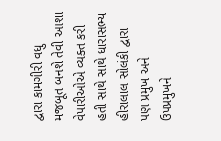દ્વારા કામગીરી વધુ મજબૂત બનશે તેવી આશા વેપારીઓએ વ્યક્ત કરી હતી સાથે સાથે ધારાસભ્ય હીરાલાલ સોલંકી દ્વારા પણ પ્રમુખ અને ઉપપ્રમુખને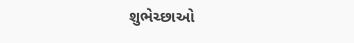શુભેચ્છાઓ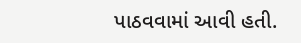પાઠવવામાં આવી હતી.